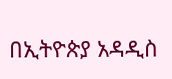በኢትዮጵያ አዳዲስ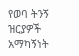የወባ ትንኝ ዝርያዎች አማካኝነት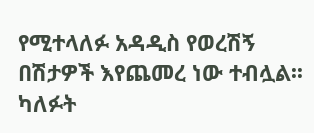የሚተላለፉ አዳዲስ የወረሽኝ በሽታዎች እየጨመረ ነው ተብሏል፡፡ ካለፉት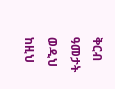ቅርብ ዓመታት ወዲህ ከዚህ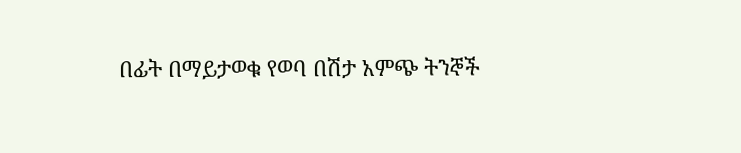በፊት በማይታወቁ የወባ በሽታ አምጭ ትንኞች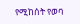የሚከሰት የወባ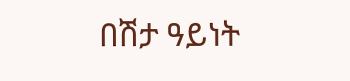በሽታ ዓይነት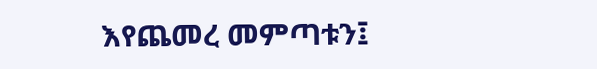እየጨመረ መምጣቱን፤